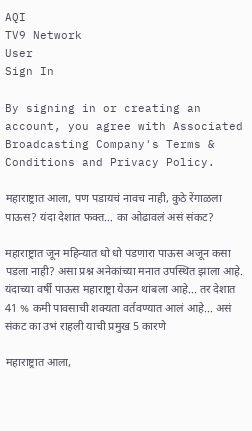AQI
TV9 Network
User
Sign In

By signing in or creating an account, you agree with Associated Broadcasting Company's Terms & Conditions and Privacy Policy.

महाराष्ट्रात आला, पण पडायचं नावच नाही, कुठे रेंगाळला पाऊस? यंदा देशात फक्त… का ओढावलं असं संकट?

महाराष्ट्रात जून महिन्यात धो धो पडणारा पाऊस अजून कसा पडला नाही? असा प्रश्न अनेकांच्या मनात उपस्थित झाला आहे. यंदाच्या वर्षी पाऊस महाराष्ट्रा येऊन थांबला आहे... तर देशात 41 % कमी पावसाची शक्यता वर्तवण्यात आलं आहे... असं संकट का उभं राहली याची प्रमुख 5 कारणे

महाराष्ट्रात आला,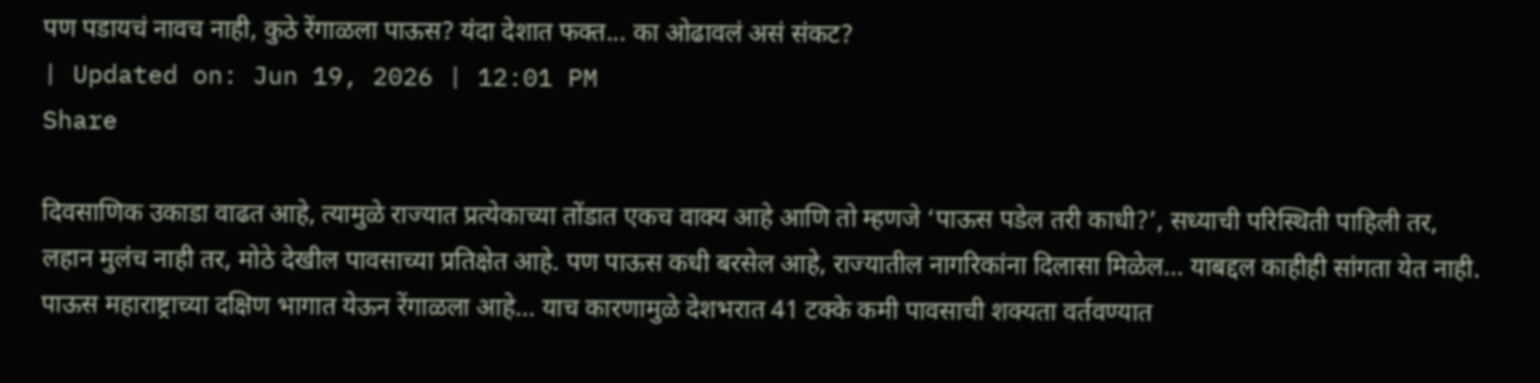पण पडायचं नावच नाही, कुठे रेंगाळला पाऊस? यंदा देशात फक्त... का ओढावलं असं संकट?
| Updated on: Jun 19, 2026 | 12:01 PM
Share

दिवसाणिक उकाडा वाढत आहे, त्यामुळे राज्यात प्रत्येकाच्या तोंडात एकच वाक्य आहे आणि तो म्हणजे ‘पाऊस पडेल तरी काधी?’, सध्याची परिस्थिती पाहिली तर, लहान मुलंच नाही तर, मोठे देखील पावसाच्या प्रतिक्षेत आहे. पण पाऊस कधी बरसेल आहे, राज्यातील नागरिकांना दिलासा मिळेल… याबद्दल काहीही सांगता येत नाही. पाऊस महाराष्ट्राच्या दक्षिण भागात येऊन रेंगाळला आहे… याच कारणामुळे देशभरात 41 टक्के कमी पावसाची शक्यता वर्तवण्यात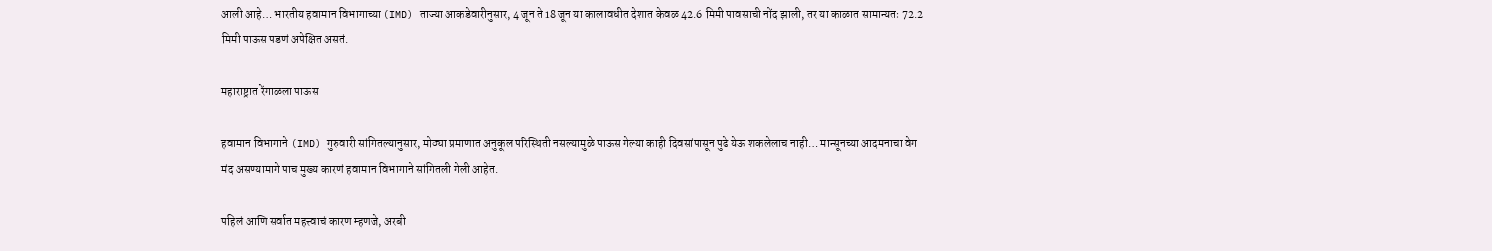आली आहे… भारतीय हवामान विभागाच्या (IMD) ताज्या आकडेवारीनुसार, 4 जून ते 18 जून या कालावधीत देशात केवळ 42.6 मिमी पावसाची नोंद झाली, तर या काळात सामान्यतः 72.2 मिमी पाऊस पडणं अपेक्षित असतं.

महाराष्ट्रात रेंगाळला पाऊस

हवामान विभागाने (IMD) गुरुवारी सांगितल्यानुसार, मोठ्या प्रमाणात अनुकूल परिस्थिती नसल्यामुळे पाऊस गेल्या काही दिवसांपासून पुढे येऊ शकलेलाच नाही… मान्सूनच्या आदमनाचा वेग मंद असण्यामागे पाच मुख्य कारणं हवामान विभागाने सांगितली गेली आहेत.

पहिलं आणि सर्वात महत्त्वाचं कारण म्हणजे, अरबी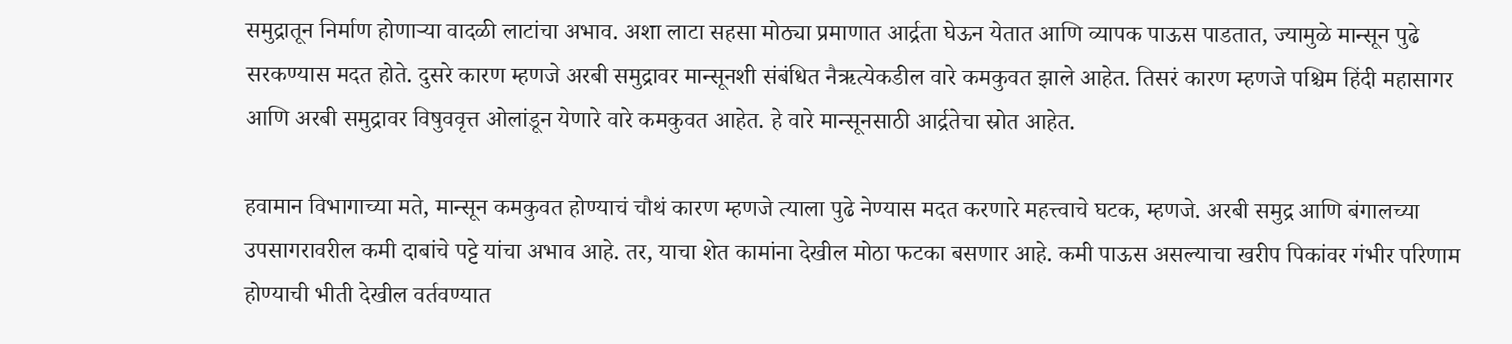समुद्रातून निर्माण होणाऱ्या वादळी लाटांचा अभाव. अशा लाटा सहसा मोठ्या प्रमाणात आर्द्रता घेऊन येतात आणि व्यापक पाऊस पाडतात, ज्यामुळे मान्सून पुढे सरकण्यास मदत होते. दुसरे कारण म्हणजे अरबी समुद्रावर मान्सूनशी संबंधित नैऋत्येकडील वारे कमकुवत झाले आहेत. तिसरं कारण म्हणजे पश्चिम हिंदी महासागर आणि अरबी समुद्रावर विषुववृत्त ओलांडून येणारे वारे कमकुवत आहेत. हे वारे मान्सूनसाठी आर्द्रतेचा स्रोत आहेत.

हवामान विभागाच्या मते, मान्सून कमकुवत होण्याचं चौथं कारण म्हणजे त्याला पुढे नेण्यास मदत करणारे महत्त्वाचे घटक, म्हणजे. अरबी समुद्र आणि बंगालच्या उपसागरावरील कमी दाबांचे पट्टे यांचा अभाव आहे. तर, याचा शेत कामांना देखील मोठा फटका बसणार आहे. कमी पाऊस असल्याचा खरीप पिकांवर गंभीर परिणाम होण्याची भीती देखील वर्तवण्यात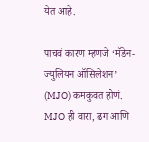येत आहे.

पाचवं कारण म्हणजे ‘मॅडेन-ज्युलियन ऑसिलेशन’ (MJO) कमकुवत होणं. MJO ही वारा, ढग आणि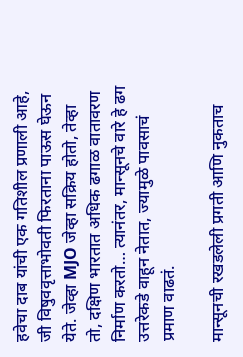हवेचा दाब यांची एक गतिशील प्रणाली आहे, जी विषुववृत्ताभोवती फिरताना पाऊस घेऊन येते. जेव्हा MJO जेव्हा सक्रिय होतो, तेव्हा तो, दक्षिण भारतात अधिक ढगाळ वातावरण निर्माण करतो… त्यानंतर, मान्सूनचे वारे हे ढग उत्तरेकडे वाहून नेतात, ज्यामुळे पावसाचं प्रमाण वाढतं.

मान्सूनची रखडलेली प्रगती आणि नुकताच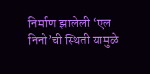निर्माण झालेली ‘एल निनो’ची स्थिती यामुळे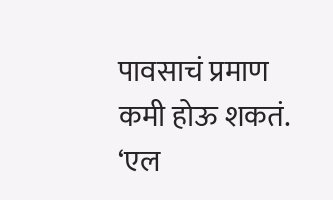पावसाचं प्रमाण कमी होऊ शकतं. ‘एल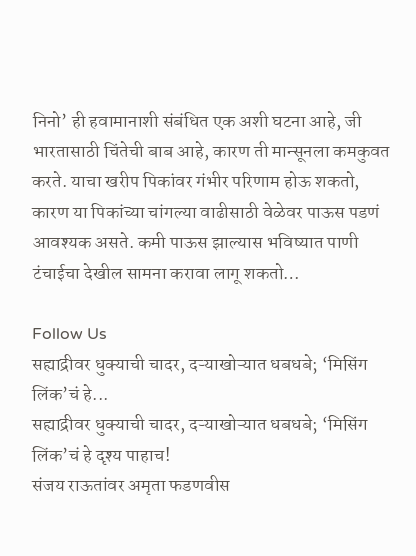निनो’ ही हवामानाशी संबंधित एक अशी घटना आहे, जी भारतासाठी चिंतेची बाब आहे, कारण ती मान्सूनला कमकुवत करते. याचा खरीप पिकांवर गंभीर परिणाम होऊ शकतो, कारण या पिकांच्या चांगल्या वाढीसाठी वेळेवर पाऊस पडणं आवश्यक असते. कमी पाऊस झाल्यास भविष्यात पाणी टंचाईचा देखील सामना करावा लागू शकतो…

Follow Us
सह्याद्रीवर धुक्याची चादर, दऱ्याखोऱ्यात धबधबे; ‘मिसिंग लिंक’चं हे...
सह्याद्रीवर धुक्याची चादर, दऱ्याखोऱ्यात धबधबे; ‘मिसिंग लिंक’चं हे दृश्य पाहाच!
संजय राऊतांवर अमृता फडणवीस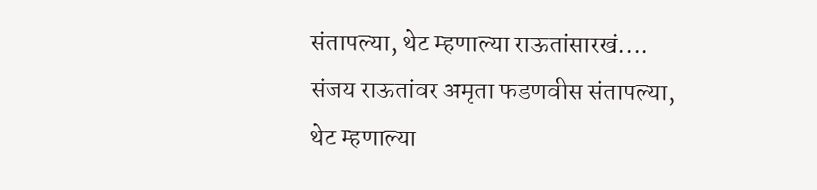संतापल्या, थेट म्हणाल्या राऊतांसारखं....
संजय राऊतांवर अमृता फडणवीस संतापल्या, थेट म्हणाल्या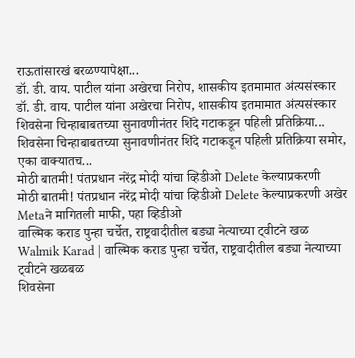राऊतांसारखं बरळण्यापेक्षा...
डॉ. डी. वाय. पाटील यांना अखेरचा निरोप, शासकीय इतमामात अंत्यसंस्कार
डॉ. डी. वाय. पाटील यांना अखेरचा निरोप, शासकीय इतमामात अंत्यसंस्कार
शिवसेना चिन्हाबाबतच्या सुनावणीनंतर शिंदे गटाकडून पहिली प्रतिक्रिया...
शिवसेना चिन्हाबाबतच्या सुनावणीनंतर शिंदे गटाकडून पहिली प्रतिक्रिया समोर, एका वाक्यातच...
मोठी बातमी! पंतप्रधान नरेंद्र मोदी यांचा व्हिडीओ Delete केल्याप्रकरणी
मोठी बातमी! पंतप्रधान नरेंद्र मोदी यांचा व्हिडीओ Delete केल्याप्रकरणी अखेर Metaने मागितली माफी, पहा व्हिडीओ
वाल्मिक कराड पुन्हा चर्चेत, राष्ट्रवादीतील बड्या नेत्याच्या ट्वीटने खळ
Walmik Karad | वाल्मिक कराड पुन्हा चर्चेत, राष्ट्रवादीतील बड्या नेत्याच्या ट्वीटने खळबळ
शिवसेना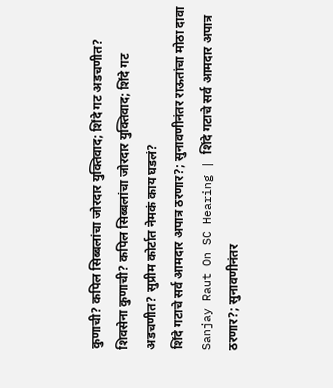कुणाची? कपिल सिब्बलांचा जोरदार युक्तिवाद; शिंदे गट अडचणीत?
शिवसेना कुणाची? कपिल सिब्बलांचा जोरदार युक्तिवाद; शिंदे गट अडचणीत? सुप्रीम कोर्टात नेमकं काय घडलं?
शिंदे गटाचे सर्व आमदार अपात्र ठरणार?; सुनावणीनंतर राऊतांचा मोठा दावा
Sanjay Raut On SC Hearing | शिंदे गटाचे सर्व आमदार अपात्र ठरणार?; सुनावणीनंतर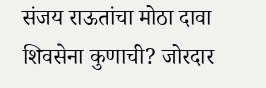संजय राऊतांचा मोठा दावा
शिवसेना कुणाची? जोरदार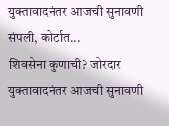युक्तावादनंतर आजची सुनावणी संपली, कोर्टात...
शिवसेना कुणाची? जोरदार युक्तावादनंतर आजची सुनावणी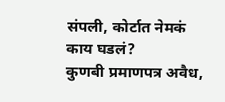संपली, कोर्टात नेमकं काय घडलं?
कुणबी प्रमाणपत्र अवैध,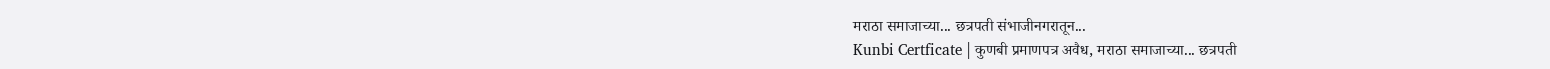मराठा समाजाच्या... छत्रपती संभाजीनगरातून...
Kunbi Certficate | कुणबी प्रमाणपत्र अवैध, मराठा समाजाच्या... छत्रपती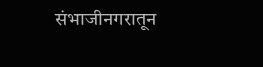संभाजीनगरातून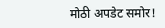मोठी अपडेट समोर!